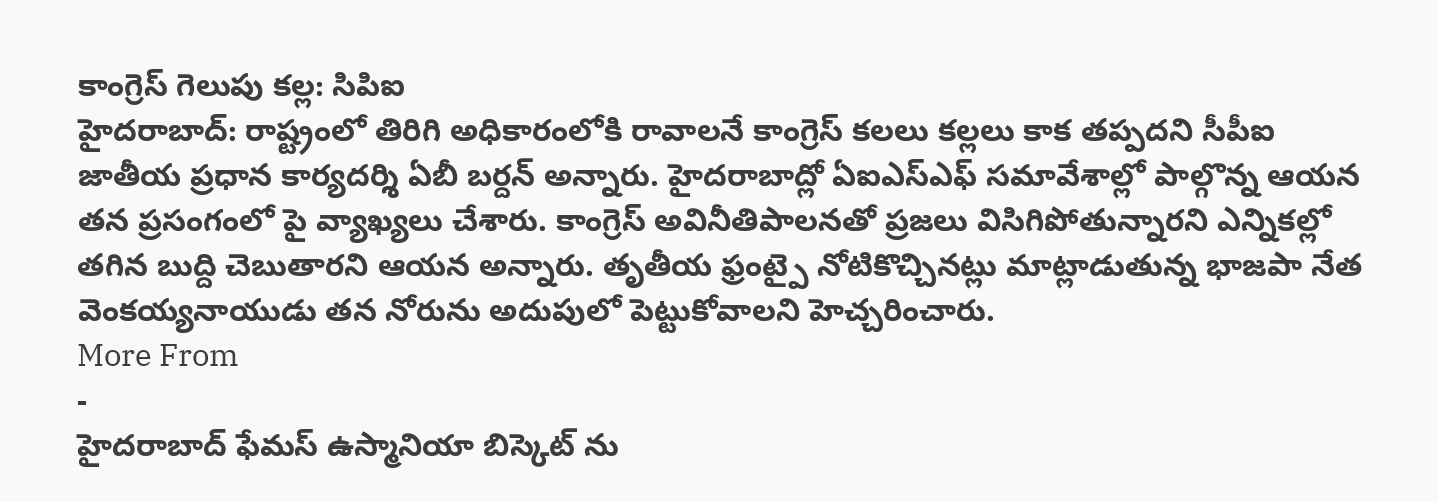కాంగ్రెస్ గెలుపు కల్ల: సిపిఐ
హైదరాబాద్: రాష్ట్రంలో తిరిగి అధికారంలోకి రావాలనే కాంగ్రెస్ కలలు కల్లలు కాక తప్పదని సీపీఐ జాతీయ ప్రధాన కార్యదర్శి ఏబీ బర్దన్ అన్నారు. హైదరాబాద్లో ఏఐఎస్ఎఫ్ సమావేశాల్లో పాల్గొన్న ఆయన తన ప్రసంగంలో పై వ్యాఖ్యలు చేశారు. కాంగ్రెస్ అవినీతిపాలనతో ప్రజలు విసిగిపోతున్నారని ఎన్నికల్లో తగిన బుద్ది చెబుతారని ఆయన అన్నారు. తృతీయ ఫ్రంట్పై నోటికొచ్చినట్లు మాట్లాడుతున్న భాజపా నేత వెంకయ్యనాయుడు తన నోరును అదుపులో పెట్టుకోవాలని హెచ్చరించారు.
More From
-
హైదరాబాద్ ఫేమస్ ఉస్మానియా బిస్కెట్ ను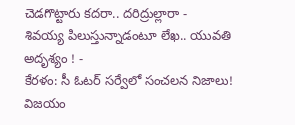చెడగొట్టారు కదరా.. దరిద్రుల్లారా -
శివయ్య పిలుస్తున్నాడంటూ లేఖ.. యువతి అదృశ్యం ! -
కేరళం: సీ ఓటర్ సర్వేలో సంచలన నిజాలు! విజయం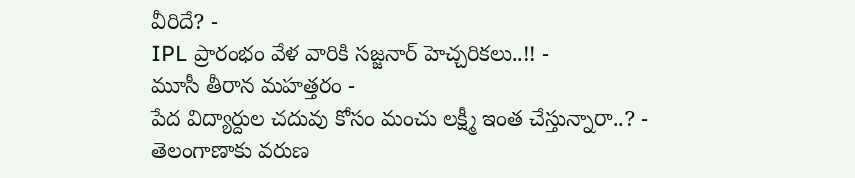వీరిదే? -
IPL ప్రారంభం వేళ వారికి సజ్జనార్ హెచ్చరికలు..!! -
మూసీ తీరాన మహత్తరం -
పేద విద్యార్దుల చదువు కోసం మంచు లక్ష్మీ ఇంత చేస్తున్నారా..? -
తెలంగాణాకు వరుణ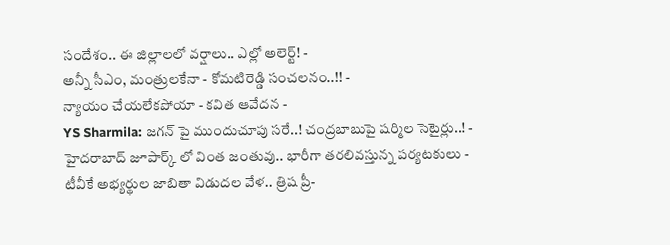సందేశం.. ఈ జిల్లాలలో వర్షాలు.. ఎల్లో అలెర్ట్! -
అన్నీ సీఎం, మంత్రులకేనా - కోమటిరెడ్డి సంచలనం..!! -
న్యాయం చేయలేకపోయా - కవిత ఆవేదన -
YS Sharmila: జగన్ పై ముందుచూపు సరే..! చంద్రబాబుపై షర్మిల సెటైర్లు..! -
హైదరాబాద్ జూపార్క్ లో వింత జంతువు.. భారీగా తరలివస్తున్న పర్యటకులు -
టీవీకే అభ్యర్థుల జాబితా విడుదల వేళ.. త్రిష ప్రీ-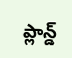ప్లాన్డ్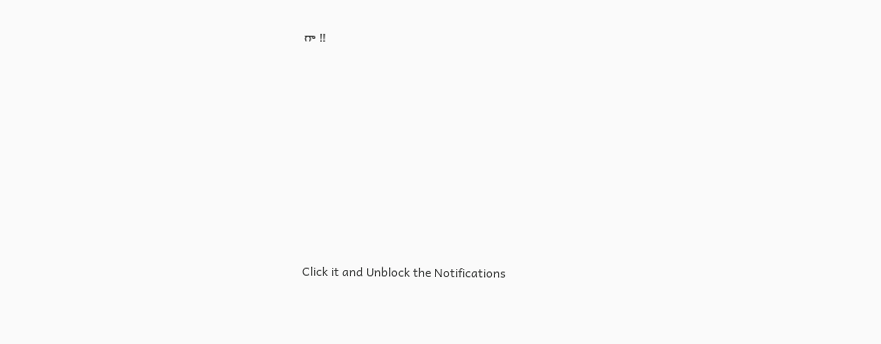గా !!












Click it and Unblock the Notifications